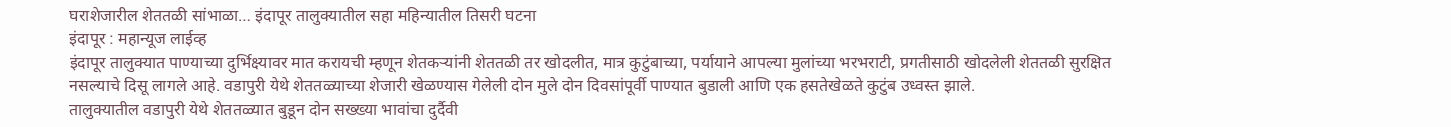घराशेजारील शेततळी सांभाळा… इंदापूर तालुक्यातील सहा महिन्यातील तिसरी घटना
इंदापूर : महान्यूज लाईव्ह
इंदापूर तालुक्यात पाण्याच्या दुर्भिक्ष्यावर मात करायची म्हणून शेतकऱ्यांनी शेततळी तर खोदलीत, मात्र कुटुंबाच्या, पर्यायाने आपल्या मुलांच्या भरभराटी, प्रगतीसाठी खोदलेली शेततळी सुरक्षित नसल्याचे दिसू लागले आहे. वडापुरी येथे शेततळ्याच्या शेजारी खेळण्यास गेलेली दोन मुले दोन दिवसांपूर्वी पाण्यात बुडाली आणि एक हसतेखेळते कुटुंब उध्वस्त झाले.
तालुक्यातील वडापुरी येथे शेततळ्यात बुडून दोन सख्ख्या भावांचा दुर्दैवी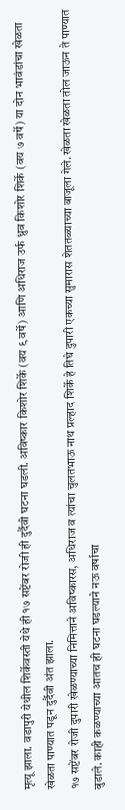मृत्यू झाला. वडापुरी येथील शिर्केवस्ती येथे ही १७ सप्टेंबर रोजी ही दुर्दैवी घटना घडली. अविष्कार किशोर शिर्के (वय ९ वर्षे) आणि अधिराज उर्फ ध्रुव किशोर शिर्के (वय ७ वर्षे) या दोन भावंडांचा खेळता खेळता पाण्यात पडून दुर्दैवी अंत झाला.
१७ सप्टेंबर रोजी दुपारी खेळण्याच्या निमित्ताने अविष्कारस, अधिराज व त्यांचा चुलतभाऊ नाथ प्रल्हाद शिर्के हे तिघे दुपारी एकच्या सुमारास शेततळ्याच्या बाजूला गेले. खेळता खेळता तोल जाऊन ते पाण्यात बुडाले. काही कळण्याच्या आतच ही घटना घडल्याने नऊ वर्षाचा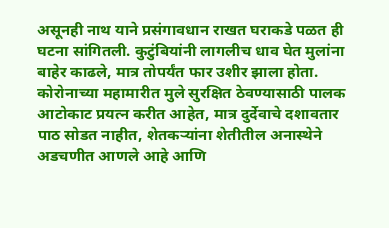असूनही नाथ याने प्रसंगावधान राखत घराकडे पळत ही घटना सांगितली. कुटुंबियांनी लागलीच धाव घेत मुलांना बाहेर काढले, मात्र तोपर्यंत फार उशीर झाला होता.
कोरोनाच्या महामारीत मुले सुरक्षित ठेवण्यासाठी पालक आटोकाट प्रयत्न करीत आहेत, मात्र दुर्देवाचे दशावतार पाठ सोडत नाहीत, शेतकऱ्यांना शेतीतील अनास्थेने अडचणीत आणले आहे आणि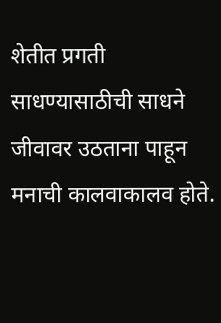शेतीत प्रगती साधण्यासाठीची साधने जीवावर उठताना पाहून मनाची कालवाकालव होते.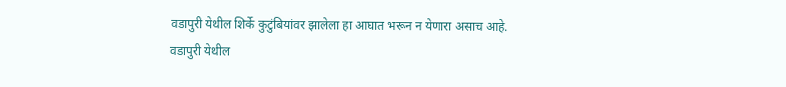वडापुरी येथील शिर्के कुटुंबियांवर झालेला हा आघात भरून न येणारा असाच आहे.
वडापुरी येथील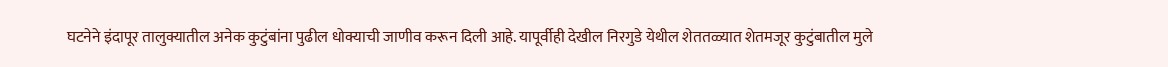घटनेने इंदापूर तालुक्यातील अनेक कुटुंबांना पुढील धोक्याची जाणीव करून दिली आहे. यापूर्वीही देखील निरगुडे येथील शेततळ्यात शेतमजूर कुटुंबातील मुले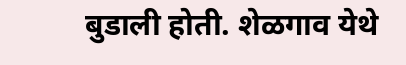बुडाली होती. शेळगाव येथे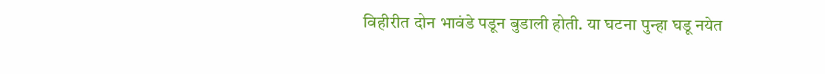विहीरीत दोन भावंडे पडून बुडाली होती. या घटना पुन्हा घडू नयेत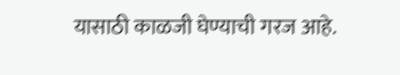यासाठी काळजी घेण्याची गरज आहे.